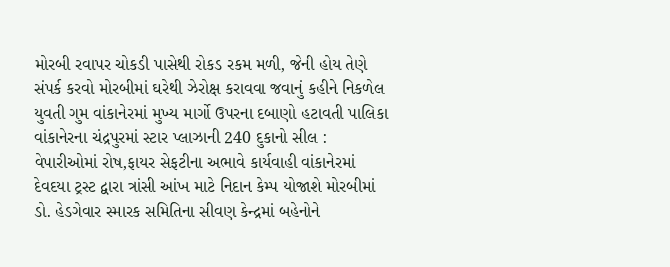મોરબી રવાપર ચોકડી પાસેથી રોકડ રકમ મળી, જેની હોય તેણે સંપર્ક કરવો મોરબીમાં ઘરેથી ઝેરોક્ષ કરાવવા જવાનું કહીને નિકળેલ યુવતી ગુમ વાંકાનેરમાં મુખ્ય માર્ગો ઉપરના દબાણો હટાવતી પાલિકા વાંકાનેરના ચંદ્રપુરમાં સ્ટાર પ્લાઝાની 240 દુકાનો સીલ : વેપારીઓમાં રોષ,ફાયર સેફટીના અભાવે કાર્યવાહી વાંકાનેરમાં દેવદયા ટ્રસ્ટ દ્વારા ત્રાંસી આંખ માટે નિદાન કેમ્પ યોજાશે મોરબીમાં ડો. હેડગેવાર સ્મારક સમિતિના સીવણ કેન્દ્રમાં બહેનોને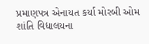પ્રમાણપત્ર એનાયત કર્યા મોરબી ઓમ શાંતિ વિદ્યાલયના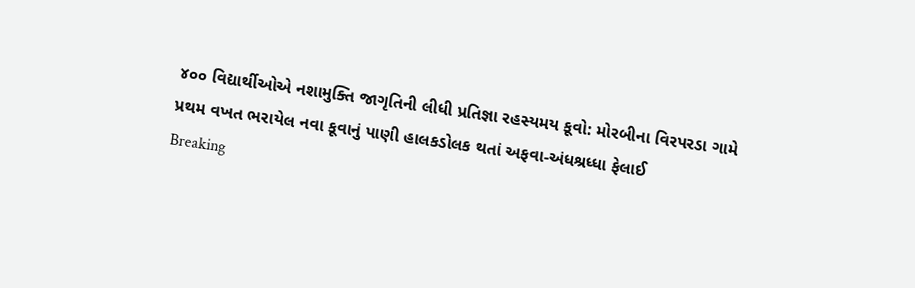૪૦૦ વિદ્યાર્થીઓએ નશામુક્તિ જાગૃતિની લીધી પ્રતિજ્ઞા રહસ્યમય કૂવો: મોરબીના વિરપરડા ગામે પ્રથમ વખત ભરાયેલ નવા કૂવાનું પાણી હાલકડોલક થતાં અફવા-અંધશ્રધ્ધા ફેલાઈ
Breaking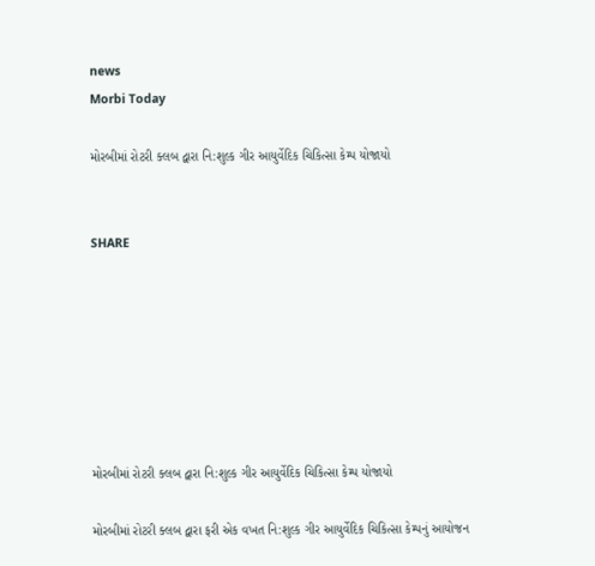news
Morbi Today

મોરબીમાં રોટરી ક્લબ દ્વારા નિ:શુલ્ક ગીર આયુર્વેદિક ચિકિત્સા કેમ્પ યોજાયો


SHARE







મોરબીમાં રોટરી ક્લબ દ્વારા નિ:શુલ્ક ગીર આયુર્વેદિક ચિકિત્સા કેમ્પ યોજાયો

મોરબીમાં રોટરી ક્લબ દ્વારા ફરી એક વખત નિ:શુલ્ક ગીર આયુર્વેદિક ચિકિત્સા કેમ્પનું આયોજન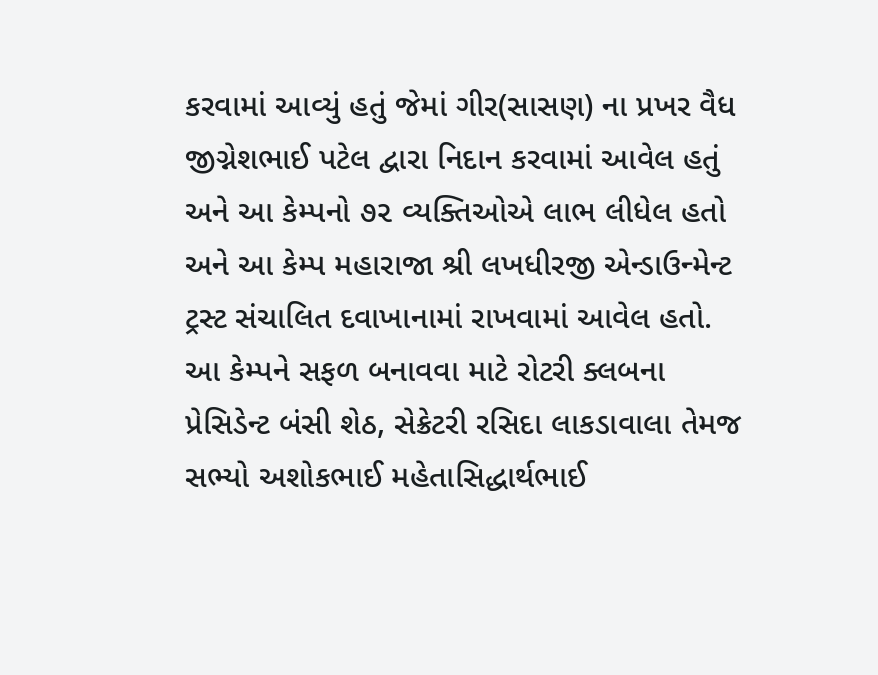કરવામાં આવ્યું હતું જેમાં ગીર(સાસણ) ના પ્રખર વૈધ જીગ્નેશભાઈ પટેલ દ્વારા નિદાન કરવામાં આવેલ હતું અને આ કેમ્પનો ૭૨ વ્યક્તિઓએ લાભ લીધેલ હતો અને આ કેમ્પ મહારાજા શ્રી લખધીરજી એન્ડાઉન્મેન્ટ ટ્રસ્ટ સંચાલિત દવાખાનામાં રાખવામાં આવેલ હતો. આ કેમ્પને સફળ બનાવવા માટે રોટરી ક્લબના પ્રેસિડેન્ટ બંસી શેઠ, સેક્રેટરી રસિદા લાકડાવાલા તેમજ સભ્યો અશોકભાઈ મહેતાસિદ્ધાર્થભાઈ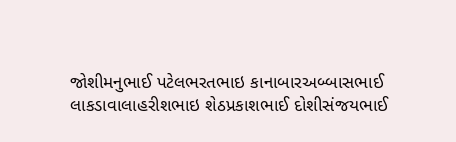જોશીમનુભાઈ પટેલભરતભાઇ કાનાબારઅબ્બાસભાઈ લાકડાવાલાહરીશભાઇ શેઠપ્રકાશભાઈ દોશીસંજયભાઈ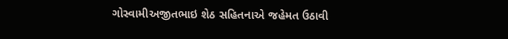ગોસ્વામીઅજીતભાઇ શેઠ સહિતનાએ જહેમત ઉઠાવી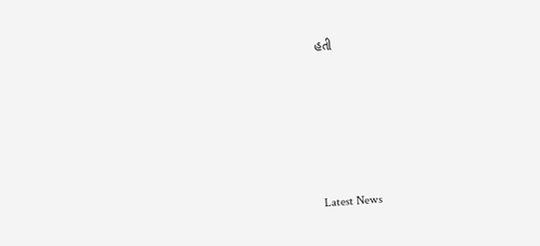હતી






Latest News